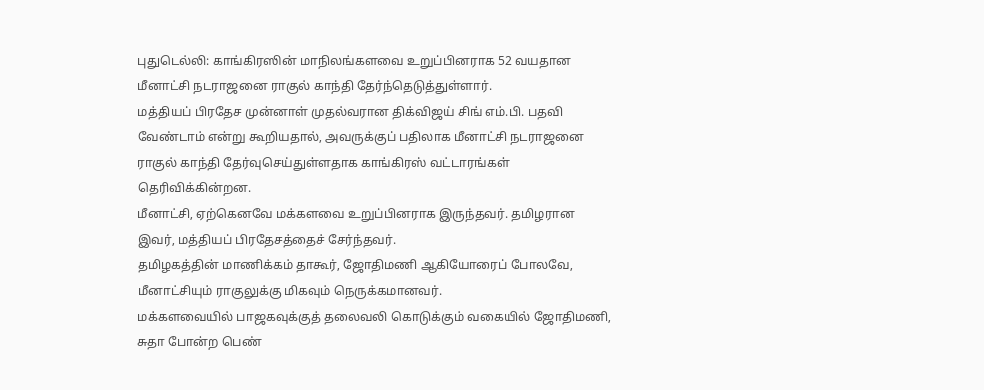புதுடெல்லி: காங்கிரஸின் மாநிலங்களவை உறுப்பினராக 52 வயதான மீனாட்சி நடராஜனை ராகுல் காந்தி தேர்ந்தெடுத்துள்ளார்.
மத்தியப் பிரதேச முன்னாள் முதல்வரான திக்விஜய் சிங் எம்.பி. பதவி வேண்டாம் என்று கூறியதால், அவருக்குப் பதிலாக மீனாட்சி நடராஜனை ராகுல் காந்தி தேர்வுசெய்துள்ளதாக காங்கிரஸ் வட்டாரங்கள் தெரிவிக்கின்றன.
மீனாட்சி, ஏற்கெனவே மக்களவை உறுப்பினராக இருந்தவர். தமிழரான இவர், மத்தியப் பிரதேசத்தைச் சேர்ந்தவர்.
தமிழகத்தின் மாணிக்கம் தாகூர், ஜோதிமணி ஆகியோரைப் போலவே, மீனாட்சியும் ராகுலுக்கு மிகவும் நெருக்கமானவர்.
மக்களவையில் பாஜகவுக்குத் தலைவலி கொடுக்கும் வகையில் ஜோதிமணி, சுதா போன்ற பெண்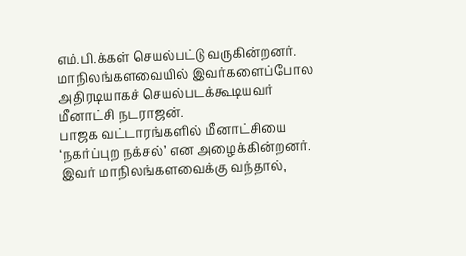எம்.பி.க்கள் செயல்பட்டு வருகின்றனர். மாநிலங்களவையில் இவர்களைப்போல அதிரடியாகச் செயல்படக்கூடியவர் மீனாட்சி நடராஜன்.
பாஜக வட்டாரங்களில் மீனாட்சியை ‘நகர்ப்புற நக்சல்’ என அழைக்கின்றனர். இவர் மாநிலங்களவைக்கு வந்தால்,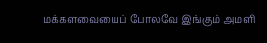மக்களவையைப் போலவே இங்கும் அமளி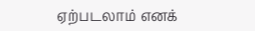ஏற்படலாம் எனக்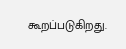கூறப்படுகிறது.